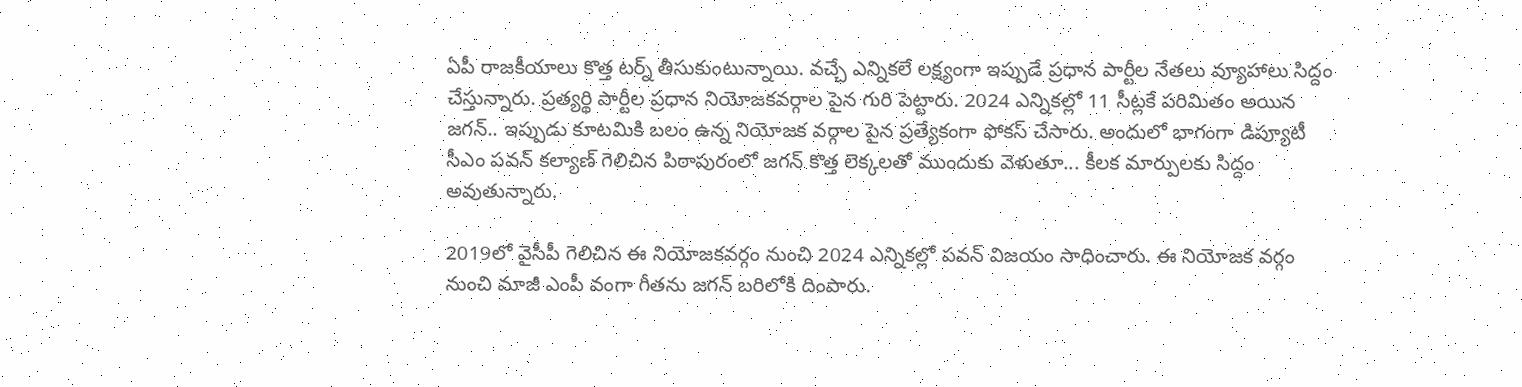ఏపీ రాజకీయాలు కొత్త టర్న్ తీసుకుంటున్నాయి. వచ్చే ఎన్నికలే లక్ష్యంగా ఇప్పుడే ప్రధాన పార్టీల నేతలు వ్యూహాలు సిద్దం చేస్తున్నారు. ప్రత్యర్థి పార్టీల ప్రధాన నియోజకవర్గాల పైన గురి పెట్టారు. 2024 ఎన్నికల్లో 11 సీట్లకే పరిమితం అయిన జగన్.. ఇప్పుడు కూటమికి బలం ఉన్న నియోజక వర్గాల పైన ప్రత్యేకంగా ఫోకస్ చేసారు. అందులో భాగంగా డిప్యూటీ సీఎం పవన్ కల్యాణ్ గెలిచిన పిఠాపురంలో జగన్ కొత్త లెక్కలతో ముందుకు వెళుతూ... కీలక మార్పులకు సిద్దం అవుతున్నారు.

2019లో వైసీపీ గెలిచిన ఈ నియోజకవర్గం నుంచి 2024 ఎన్నికల్లో పవన్ విజయం సాధించారు. ఈ నియోజక వర్గం నుంచి మాజీ ఎంపీ వంగా గీతను జగన్ బరిలోకి దింపారు.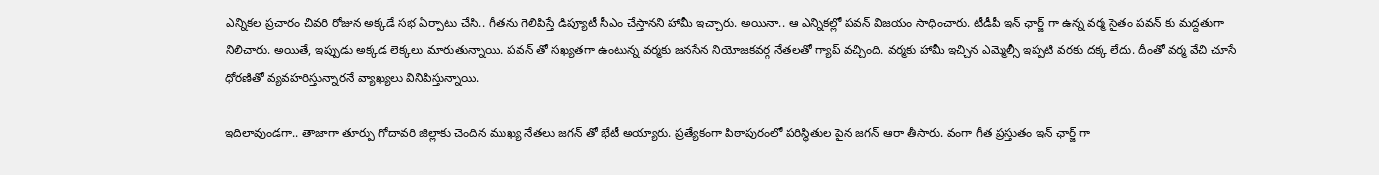ఎన్నికల ప్రచారం చివరి రోజున అక్కడే సభ ఏర్పాటు చేసి.. గీతను గెలిపిస్తే డిప్యూటీ సీఎం చేస్తానని హామీ ఇచ్చారు. అయినా.. ఆ ఎన్నికల్లో పవన్ విజయం సాధించారు. టీడీపీ ఇన్ ఛార్జ్ గా ఉన్న వర్మ సైతం పవన్ కు మద్దతుగా నిలిచారు. అయితే, ఇప్పుడు అక్కడ లెక్కలు మారుతున్నాయి. పవన్ తో సఖ్యతగా ఉంటున్న వర్మకు జనసేన నియోజకవర్గ నేతలతో గ్యాప్ వచ్చింది. వర్మకు హామీ ఇచ్చిన ఎమ్మెల్సీ ఇప్పటి వరకు దక్క లేదు. దీంతో వర్మ వేచి చూసే ధోరణితో వ్యవహరిస్తున్నారనే వ్యాఖ్యలు వినిపిస్తున్నాయి.

ఇదిలావుండగా.. తాజాగా తూర్పు గోదావరి జిల్లాకు చెందిన ముఖ్య నేతలు జగన్ తో భేటీ అయ్యారు. ప్రత్యేకంగా పిఠాపురంలో పరిస్థితుల పైన జగన్ ఆరా తీసారు. వంగా గీత ప్రస్తుతం ఇన్ ఛార్జ్ గా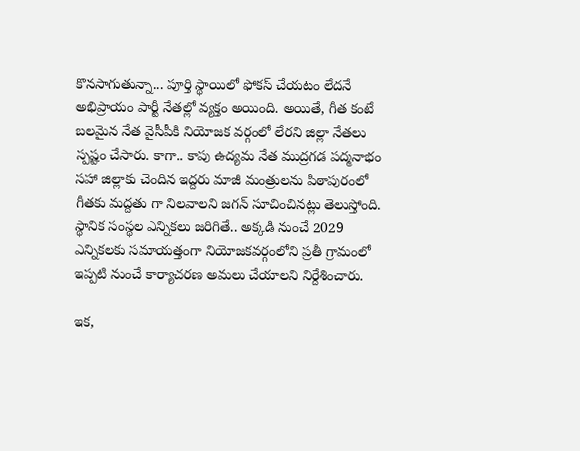కొనసాగుతున్నా... పూర్తి స్థాయిలో ఫోకస్ చేయటం లేదనే అభిప్రాయం పార్టీ నేతల్లో వ్యక్తం అయింది. అయితే, గీత కంటే బలమైన నేత వైసీపీకి నియోజక వర్గంలో లేరని జిల్లా నేతలు స్పష్టం చేసారు. కాగా.. కాపు ఉద్యమ నేత ముద్రగడ పద్మనాభం సహా జిల్లాకు చెందిన ఇద్దరు మాజీ మంత్రులను పిఠాపురంలో గీతకు మద్దతు గా నిలవాలని జగన్ సూచించినట్లు తెలుస్తోంది. స్థానిక సంస్థల ఎన్నికలు జరిగితే.. అక్కడి నుంచే 2029 ఎన్నికలకు సమాయత్తంగా నియోజకవర్గంలోని ప్రతీ గ్రామంలో ఇప్పటి నుంచే కార్యాచరణ అమలు చేయాలని నిర్దేశించారు.

ఇక,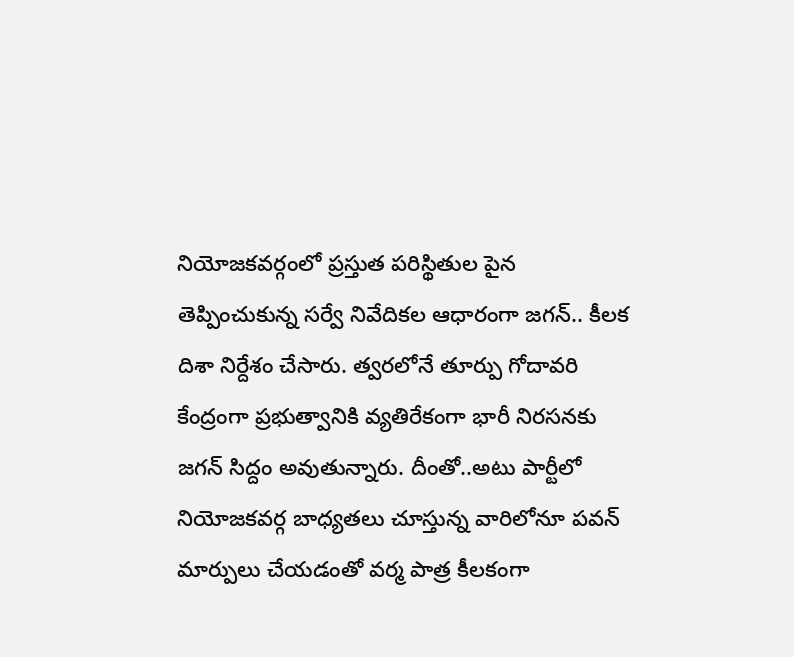నియోజకవర్గంలో ప్రస్తుత పరిస్థితుల పైన తెప్పించుకున్న సర్వే నివేదికల ఆధారంగా జగన్.. కీలక దిశా నిర్దేశం చేసారు. త్వరలోనే తూర్పు గోదావరి కేంద్రంగా ప్రభుత్వానికి వ్యతిరేకంగా భారీ నిరసనకు జగన్ సిద్దం అవుతున్నారు. దీంతో..అటు పార్టీలో నియోజకవర్గ బాధ్యతలు చూస్తున్న వారిలోనూ పవన్ మార్పులు చేయడంతో వర్మ పాత్ర కీలకంగా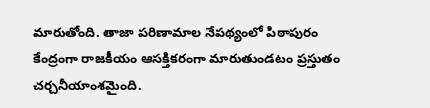మారుతోంది. తాజా పరిణామాల నేపథ్యంలో పిఠాపురం కేంద్రంగా రాజకీయం ఆసక్తికరంగా మారుతుండటం ప్రస్తుతం చర్చనీయాంశమైంది.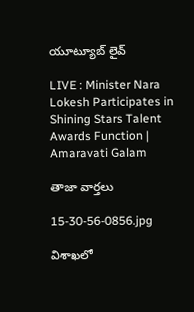యూట్యూబ్ లైవ్

LIVE : Minister Nara Lokesh Participates in Shining Stars Talent Awards Function | Amaravati Galam

తాజా వార్తలు

15-30-56-0856.jpg

విశాఖలో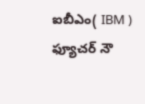ఐబీఎం( IBM ) ఫ్యూచర్ నౌ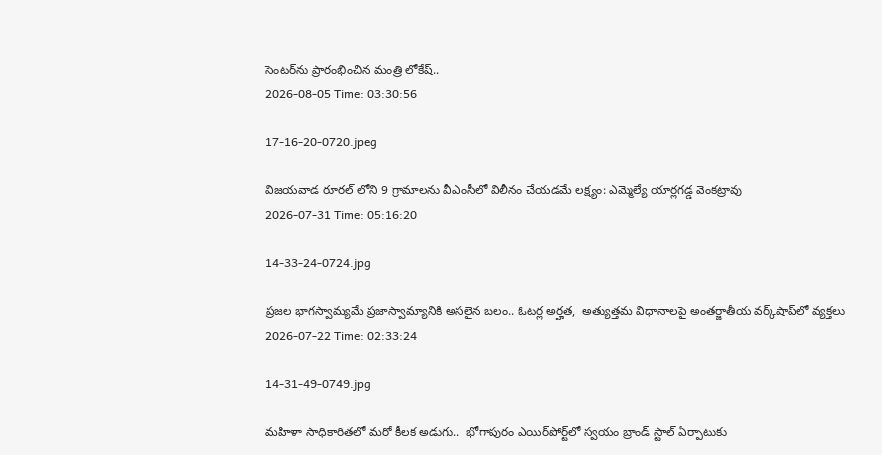సెంటర్‌ను ప్రారంభించిన మంత్రి లోకేష్..
2026-08-05 Time: 03:30:56

17-16-20-0720.jpeg

విజయవాడ రూరల్ లోని 9 గ్రామాలను వీఎంసీలో విలీనం చేయడమే లక్ష్యం: ఎమ్మెల్యే యార్లగడ్డ వెంకట్రావు
2026-07-31 Time: 05:16:20

14-33-24-0724.jpg

ప్ర‌జ‌ల భాగ‌స్వామ్య‌మే ప్రజాస్వామ్యానికి అస‌లైన బ‌లం.. ఓట‌ర్ల అర్హ‌త‌,  అత్యుత్త‌మ విధానాల‌పై అంతర్జాతీయ వ‌ర్క్‌షాప్‌లో వ్యక్తలు
2026-07-22 Time: 02:33:24

14-31-49-0749.jpg

మ‌హిళా సాధికారిత‌లో మ‌రో కీల‌క అడుగు..  భోగాపురం ఎయిర్‌పోర్ట్‌లో స్వ‌యం బ్రాండ్ స్టాల్ ఏర్పాటుకు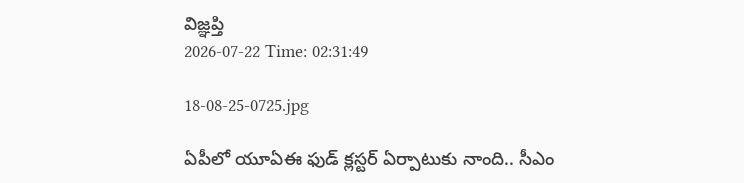విజ్ఞ‌ప్తి
2026-07-22 Time: 02:31:49

18-08-25-0725.jpg

ఏపీలో యూఏఈ ఫుడ్ క్లస్టర్ ఏర్పాటుకు నాంది.. సీఎం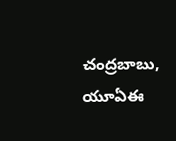చంద్రబాబు, యూఏఈ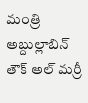మంత్రి అబ్దుల్లాబిన్ తౌక్ అల్ మర్రీ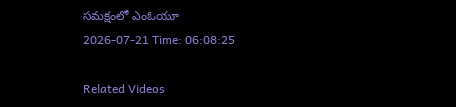సమక్షంలో ఎంఓయూ
2026-07-21 Time: 06:08:25

Related Videos